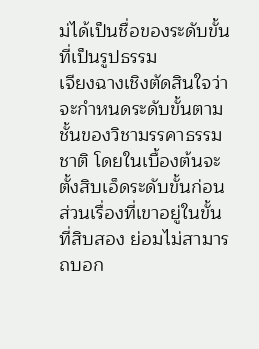ม่ได้เป็นชื่อของระดับขั้นที่เป็นรูปธรรม
เจียงฉางเชิงตัดสินใจว่าจะกำหนดระดับขั้นตามชั้นของวิชามรรคาธรรมชาติ โดยในเบื้องต้นจะตั้งสิบเอ็ดระดับขั้นก่อน ส่วนเรื่องที่เขาอยู่ในขั้นที่สิบสอง ย่อมไม่สามารถบอก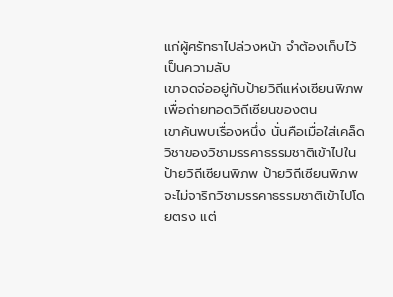แก่ผู้ศรัทธาไปล่วงหน้า จำต้องเก็บไว้เป็นความลับ
เขาจดจ่ออยู่กับป้ายวิถีแห่งเซียนพิภพเพื่อถ่ายทอดวิถีเซียนของตน
เขาค้นพบเรื่องหนึ่ง นั่นคือเมื่อใส่เคล็ดวิชาของวิชามรรคาธรรมชาติเข้าไปในป้ายวิถีเซียนพิภพ ป้ายวิถีเซียนพิภพจะไม่จาริกวิชามรรคาธรรมชาติเข้าไปโดยตรง แต่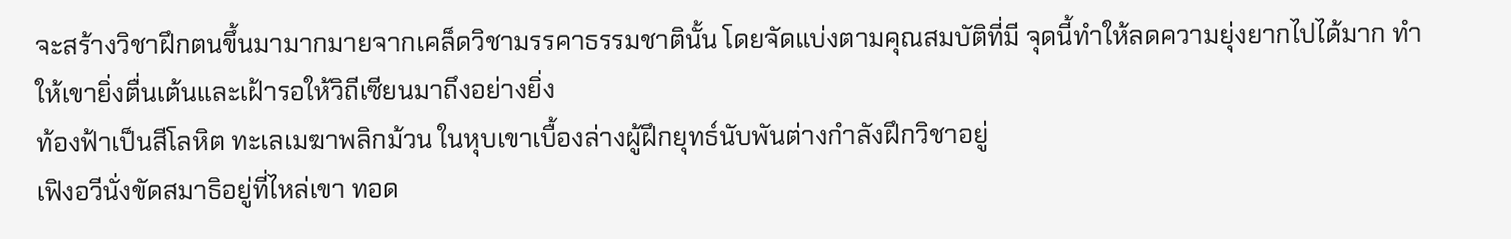จะสร้างวิชาฝึกตนขึ้นมามากมายจากเคล็ดวิชามรรคาธรรมชาตินั้น โดยจัดแบ่งตามคุณสมบัติที่มี จุดนี้ทำให้ลดความยุ่งยากไปได้มาก ทำให้เขายิ่งตื่นเต้นและเฝ้ารอให้วิถีเซียนมาถึงอย่างยิ่ง
ท้องฟ้าเป็นสีโลหิต ทะเลเมฆาพลิกม้วน ในหุบเขาเบื้องล่างผู้ฝึกยุทธ์นับพันต่างกำลังฝึกวิชาอยู่
เฟิงอวีนั่งขัดสมาธิอยู่ที่ไหล่เขา ทอด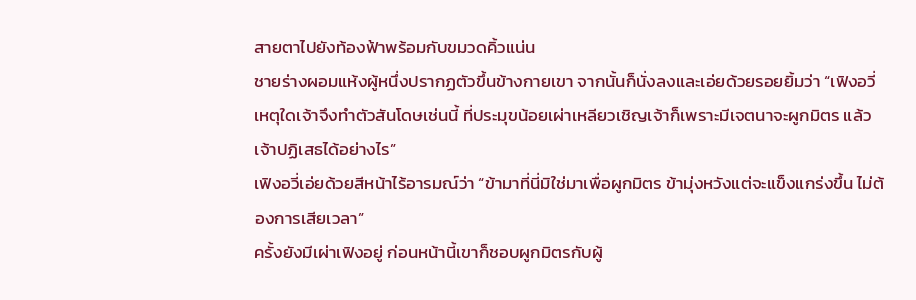สายตาไปยังท้องฟ้าพร้อมกับขมวดคิ้วแน่น
ชายร่างผอมแห้งผู้หนึ่งปรากฏตัวขึ้นข้างกายเขา จากนั้นก็นั่งลงและเอ่ยด้วยรอยยิ้มว่า “เฟิงอวี่ เหตุใดเจ้าจึงทำตัวสันโดษเช่นนี้ ที่ประมุขน้อยเผ่าเหลียวเชิญเจ้าก็เพราะมีเจตนาจะผูกมิตร แล้วเจ้าปฏิเสธได้อย่างไร”
เฟิงอวี่เอ่ยด้วยสีหน้าไร้อารมณ์ว่า “ข้ามาที่นี่มิใช่มาเพื่อผูกมิตร ข้ามุ่งหวังแต่จะแข็งแกร่งขึ้น ไม่ต้องการเสียเวลา”
ครั้งยังมีเผ่าเฟิงอยู่ ก่อนหน้านี้เขาก็ชอบผูกมิตรกับผู้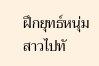ฝึกยุทธ์หนุ่มสาวไปทั